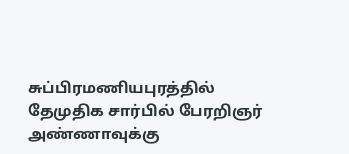சுப்பிரமணியபுரத்தில் தேமுதிக சார்பில் பேரறிஞர் அண்ணாவுக்கு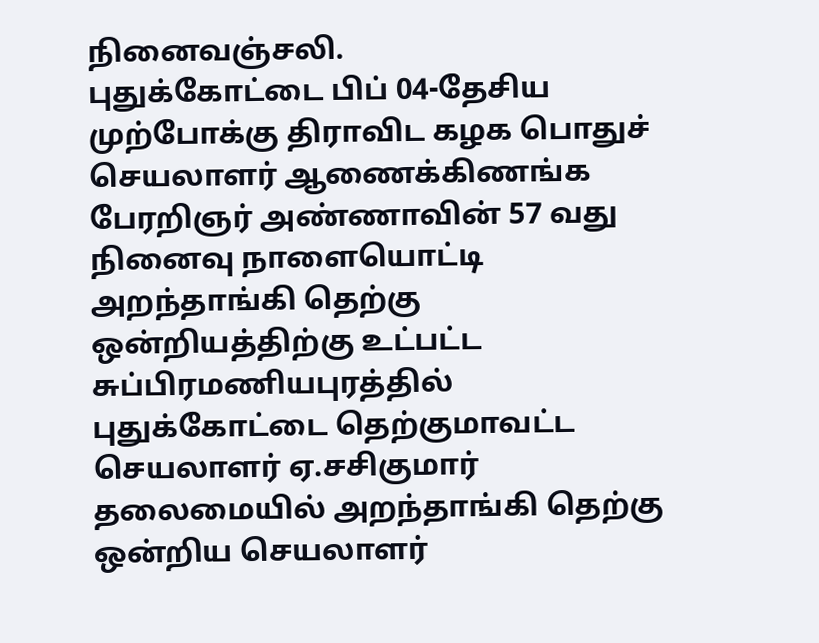நினைவஞ்சலி.
புதுக்கோட்டை பிப் 04-தேசிய முற்போக்கு திராவிட கழக பொதுச் செயலாளர் ஆணைக்கிணங்க பேரறிஞர் அண்ணாவின் 57 வது நினைவு நாளையொட்டி அறந்தாங்கி தெற்கு ஒன்றியத்திற்கு உட்பட்ட சுப்பிரமணியபுரத்தில் புதுக்கோட்டை தெற்குமாவட்ட செயலாளர் ஏ.சசிகுமார் தலைமையில் அறந்தாங்கி தெற்கு ஒன்றிய செயலாளர்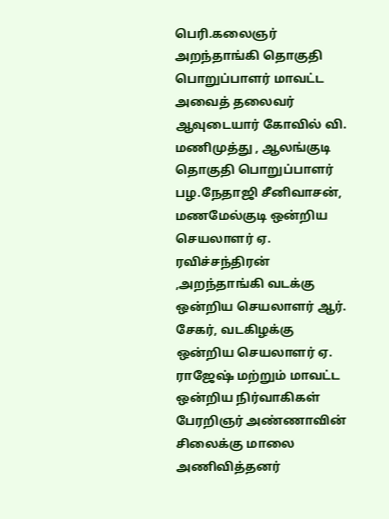பெரி.கலைஞர் அறந்தாங்கி தொகுதி பொறுப்பாளர் மாவட்ட அவைத் தலைவர் ஆவுடையார் கோவில் வி. மணிமுத்து , ஆலங்குடி தொகுதி பொறுப்பாளர்
பழ.நேதாஜி சீனிவாசன்,
மணமேல்குடி ஒன்றிய செயலாளர் ஏ. ரவிச்சந்திரன் ,அறந்தாங்கி வடக்கு ஒன்றிய செயலாளர் ஆர். சேகர், வடகிழக்கு ஒன்றிய செயலாளர் ஏ. ராஜேஷ் மற்றும் மாவட்ட ஒன்றிய நிர்வாகிகள் பேரறிஞர் அண்ணாவின் சிலைக்கு மாலை அணிவித்தனர்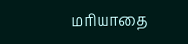மரியாதை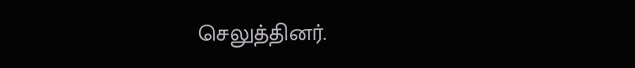செலுத்தினர்.